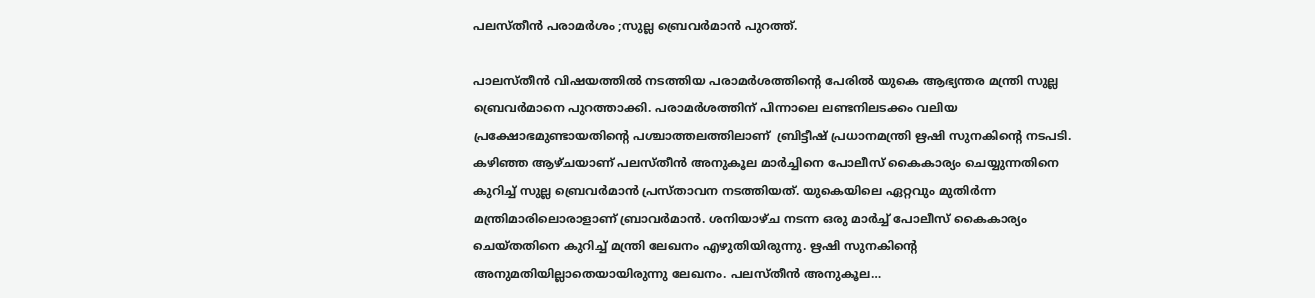പലസ്തീന്‍ പരാമർശം ;സുല്ല ബ്രെവര്‍മാൻ പുറത്ത്.

പാലസ്തീൻ വിഷയത്തിൽ നടത്തിയ പരാമര്‍ശത്തിന്റെ പേരില്‍ യുകെ ആഭ്യന്തര മന്ത്രി സുല്ല ബ്രെവര്‍മാനെ പുറത്താക്കി. പരാമര്‍ശത്തിന് പിന്നാലെ ലണ്ടനിലടക്കം വലിയ പ്രക്ഷോഭമുണ്ടായതിന്റെ പശ്ചാത്തലത്തിലാണ്  ബ്രിട്ടീഷ് പ്രധാനമന്ത്രി ഋഷി സുനകിന്റെ നടപടി. കഴിഞ്ഞ ആഴ്ചയാണ് പലസ്തീന്‍ അനുകൂല മാര്‍ച്ചിനെ പോലീസ് കൈകാര്യം ചെയ്യുന്നതിനെ കുറിച്ച് സുല്ല ബ്രെവര്‍മാന്‍ പ്രസ്താവന നടത്തിയത്. യുകെയിലെ ഏറ്റവും മുതിര്‍ന്ന മന്ത്രിമാരിലൊരാളാണ് ബ്രാവര്‍മാന്‍. ശനിയാഴ്ച നടന്ന ഒരു മാര്‍ച്ച് പോലീസ് കൈകാര്യം ചെയ്തതിനെ കുറിച്ച് മന്ത്രി ലേഖനം എഴുതിയിരുന്നു. ഋഷി സുനകിന്റെ അനുമതിയില്ലാതെയായിരുന്നു ലേഖനം. പലസ്തീന്‍ അനുകൂല…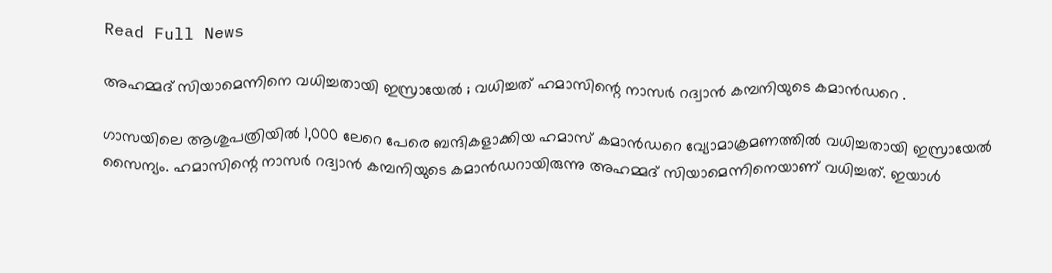Read Full News

അഹമ്മദ് സിയാമെന്നിനെ വധിച്ചതായി ഇസ്രായേൽ ; വധിച്ചത് ഹമാസിന്റെ നാസര്‍ റദ്വാന്‍ കമ്പനിയുടെ കമാന്‍ഡറെ .

ഗാസയിലെ ആശുപത്രിയിൽ 1,000 ലേറെ പേരെ ബന്ദികളാക്കിയ ഹമാസ് കമാന്‍ഡറെ വ്യോമാക്രമണത്തില്‍ വധിച്ചതായി ഇസ്രായേല്‍ സൈന്യം. ഹമാസിന്റെ നാസര്‍ റദ്വാന്‍ കമ്പനിയുടെ കമാന്‍ഡറായിരുന്നു അഹമ്മദ് സിയാമെന്നിനെയാണ് വധിച്ചത്. ഇയാള്‍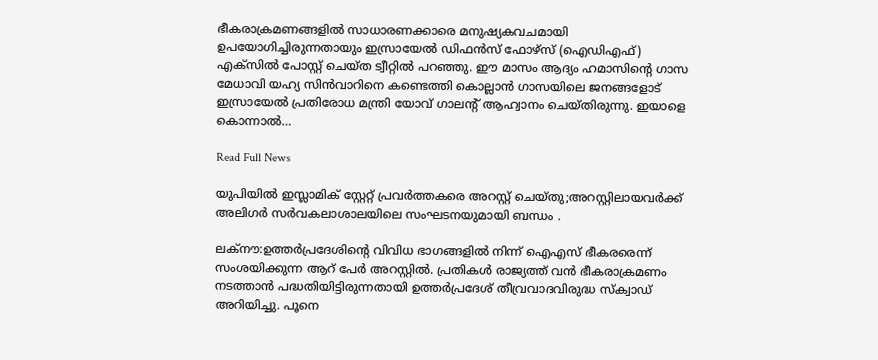ഭീകരാക്രമണങ്ങളില്‍ സാധാരണക്കാരെ മനുഷ്യകവചമായി ഉപയോഗിച്ചിരുന്നതായും ഇസ്രായേല്‍ ഡിഫന്‍സ് ഫോഴ്സ് (ഐഡിഎഫ്) എക്സില്‍ പോസ്റ്റ് ചെയ്ത ട്വീറ്റില്‍ പറഞ്ഞു. ഈ മാസം ആദ്യം ഹമാസിന്റെ ഗാസ മേധാവി യഹ്യ സിന്‍വാറിനെ കണ്ടെത്തി കൊല്ലാന്‍ ഗാസയിലെ ജനങ്ങളോട് ഇസ്രായേല്‍ പ്രതിരോധ മന്ത്രി യോവ് ഗാലന്റ് ആഹ്വാനം ചെയ്തിരുന്നു. ഇയാളെ കൊന്നാല്‍…

Read Full News

യുപിയിൽ ഇസ്ലാമിക് സ്റ്റേറ്റ് പ്രവർത്തകരെ അറസ്റ്റ് ചെയ്തു;അറസ്റ്റിലായവർക്ക് അലിഗർ സർവകലാശാലയിലെ സംഘടനയുമായി ബന്ധം .

ലക്നൗ:ഉത്തര്‍പ്രദേശിന്റെ വിവിധ ഭാഗങ്ങളില്‍ നിന്ന് ഐഎസ് ഭീകരരെന്ന് സംശയിക്കുന്ന ആറ് പേര്‍ അറസ്റ്റില്‍. പ്രതികള്‍ രാജ്യത്ത് വന്‍ ഭീകരാക്രമണം നടത്താന്‍ പദ്ധതിയിട്ടിരുന്നതായി ഉത്തര്‍പ്രദേശ് തീവ്രവാദവിരുദ്ധ സ്‌ക്വാഡ് അറിയിച്ചു. പൂനെ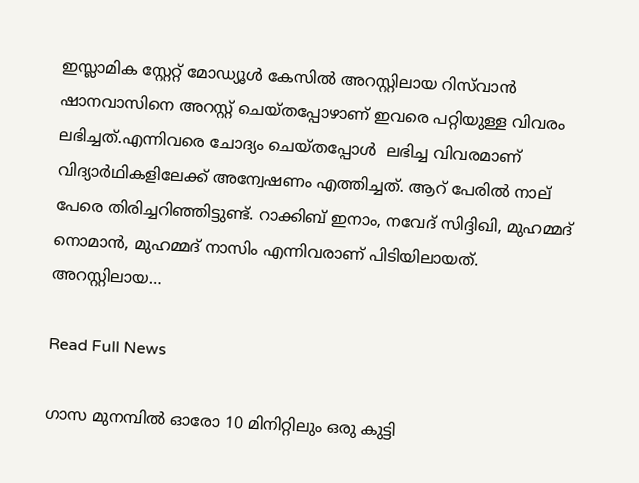ഇസ്ലാമിക സ്റ്റേറ്റ് മോഡ്യൂൾ കേസിൽ അറസ്റ്റിലായ റിസ്‌വാൻ ഷാനവാസിനെ അറസ്റ്റ് ചെയ്തപ്പോഴാണ് ഇവരെ പറ്റിയുള്ള വിവരം ലഭിച്ചത്.എന്നിവരെ ചോദ്യം ചെയ്തപ്പോള്‍  ലഭിച്ച വിവരമാണ് വിദ്യാര്‍ഥികളിലേക്ക് അന്വേഷണം എത്തിച്ചത്. ആറ് പേരില്‍ നാല് പേരെ തിരിച്ചറിഞ്ഞിട്ടുണ്ട്. റാക്കിബ് ഇനാം, നവേദ് സിദ്ദിഖി, മുഹമ്മദ് നൊമാന്‍, മുഹമ്മദ് നാസിം എന്നിവരാണ് പിടിയിലായത്. അറസ്റ്റിലായ…

Read Full News

ഗാസ മുനമ്പില്‍ ഓരോ 10 മിനിറ്റിലും ഒരു കുട്ടി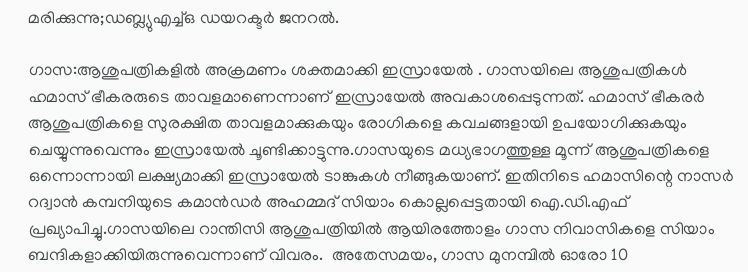മരിക്കുന്നു;ഡബ്ല്യുഎച്ച്ഒ ഡയറക്ടര്‍ ജനറല്‍.

ഗാസ:ആശുപത്രികളിൽ അക്രമണം ശക്തമാക്കി ഇസ്രായേൽ . ഗാസയിലെ ആശുപത്രികള്‍ ഹമാസ് ഭീകരരുടെ താവളമാണെന്നാണ് ഇസ്രായേല്‍ അവകാശപ്പെടുന്നത്. ഹമാസ് ഭീകരര്‍ ആശുപത്രികളെ സുരക്ഷിത താവളമാക്കുകയും രോഗികളെ കവചങ്ങളായി ഉപയോഗിക്കുകയും ചെയ്യുന്നുവെന്നും ഇസ്രായേല്‍ ചൂണ്ടിക്കാട്ടുന്നു.ഗാസയുടെ മധ്യഭാഗത്തുള്ള മൂന്ന് ആശുപത്രികളെ ഒന്നൊന്നായി ലക്ഷ്യമാക്കി ഇസ്രായേല്‍ ടാങ്കുകള്‍ നീങ്ങുകയാണ്. ഇതിനിടെ ഹമാസിന്റെ നാസര്‍ റദ്വാന്‍ കമ്പനിയുടെ കമാന്‍ഡര്‍ അഹമ്മദ് സിയാം കൊല്ലപ്പെട്ടതായി ഐ.ഡി.എഫ് പ്രഖ്യാപിച്ചു.ഗാസയിലെ റാന്തിസി ആശുപത്രിയില്‍ ആയിരത്തോളം ഗാസ നിവാസികളെ സിയാം ബന്ദികളാക്കിയിരുന്നുവെന്നാണ് വിവരം.  അതേസമയം, ഗാസ മുനമ്പില്‍ ഓരോ 10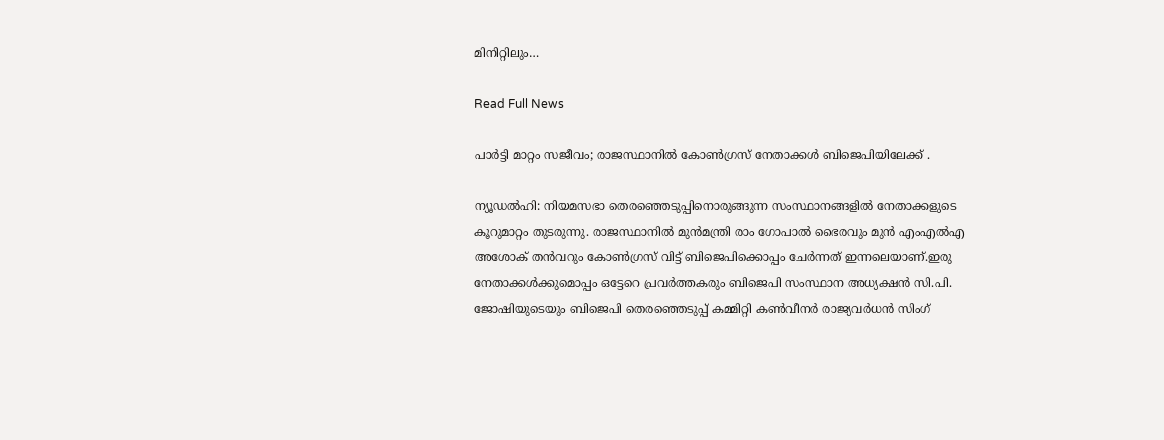മിനിറ്റിലും…

Read Full News

പാർട്ടി മാറ്റം സജീവം; രാജസ്ഥാനിൽ കോൺഗ്രസ് നേതാക്കൾ ബിജെപിയിലേക്ക് .

ന്യൂഡൽഹി: നിയമസഭാ തെരഞ്ഞെടുപ്പിനൊരുങ്ങുന്ന സംസ്ഥാനങ്ങളില്‍ നേതാക്കളുടെ കൂറുമാറ്റം തുടരുന്നു. രാജസ്ഥാനില്‍ മുൻമന്ത്രി രാം ഗോപാല്‍ ഭൈരവും മുൻ എംഎല്‍എ അശോക് തൻവറും കോണ്‍ഗ്രസ് വിട്ട് ബിജെപിക്കൊപ്പം ചേര്‍ന്നത് ഇന്നലെയാണ്.ഇരു നേതാക്കള്‍ക്കുമൊപ്പം ഒട്ടേറെ പ്രവര്‍ത്തകരും ബിജെപി സംസ്ഥാന അധ്യക്ഷൻ സി.പി. ജോഷിയുടെയും ബിജെപി തെരഞ്ഞെടുപ്പ് കമ്മിറ്റി കണ്‍വീനര്‍ രാജ്യവര്‍ധൻ സിംഗ്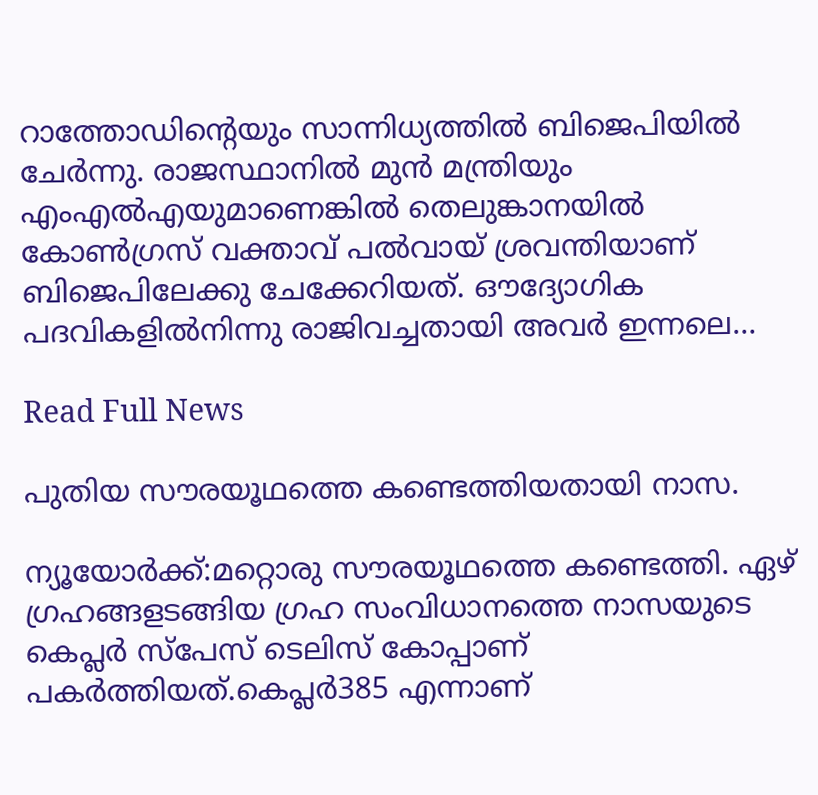റാത്തോഡിന്‍റെയും സാന്നിധ്യത്തില്‍ ബിജെപിയില്‍ ചേര്‍ന്നു. രാജസ്ഥാനില്‍ മുന്‍ മന്ത്രിയും എംഎല്‍എയുമാണെങ്കില്‍ തെലുങ്കാനയില്‍ കോണ്‍ഗ്രസ് വക്താവ് പല്‍വായ് ശ്രവന്തിയാണ് ബിജെപിലേക്കു ചേക്കേറിയത്. ഔദ്യോഗിക പദവികളില്‍നിന്നു രാജിവച്ചതായി അവര്‍ ഇന്നലെ…

Read Full News

പുതിയ സൗരയൂഥത്തെ കണ്ടെത്തിയതായി നാസ.

ന്യൂയോർക്ക്:മറ്റൊരു സൗരയൂഥത്തെ കണ്ടെത്തി. ഏഴ് ഗ്രഹങ്ങളടങ്ങിയ ഗ്രഹ സംവിധാനത്തെ നാസയുടെ കെപ്ലർ സ്‌പേസ് ടെലിസ് കോപ്പാണ് പകർത്തിയത്.കെപ്ലർ385 എന്നാണ്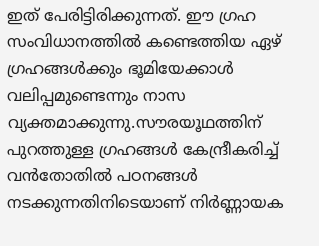ഇത് പേരിട്ടിരിക്കുന്നത്. ഈ ഗ്രഹ സംവിധാനത്തിൽ കണ്ടെത്തിയ ഏഴ് ഗ്രഹങ്ങൾക്കും ഭൂമിയേക്കാൾ വലിപ്പമുണ്ടെന്നും നാസ വ്യക്തമാക്കുന്നു.സൗരയൂഥത്തിന് പുറത്തുള്ള ഗ്രഹങ്ങൾ കേന്ദ്രീകരിച്ച് വൻതോതിൽ പഠനങ്ങൾ നടക്കുന്നതിനിടെയാണ് നിർണ്ണായക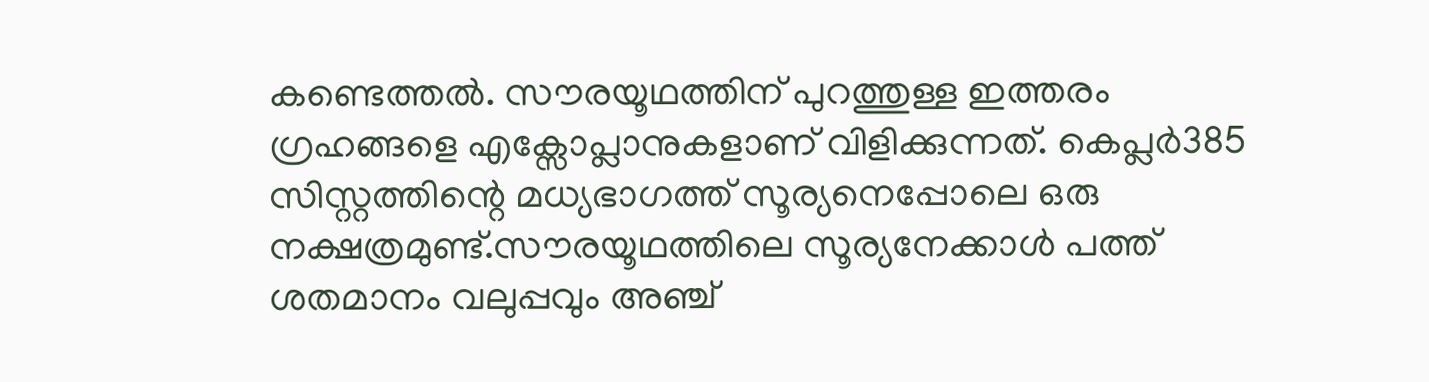കണ്ടെത്തൽ. സൗരയൂഥത്തിന് പുറത്തുള്ള ഇത്തരം ഗ്രഹങ്ങളെ എക്സോപ്ലാനുകളാണ് വിളിക്കുന്നത്. കെപ്ലർ385 സിസ്റ്റത്തിന്റെ മധ്യഭാഗത്ത് സൂര്യനെപ്പോലെ ഒരു നക്ഷത്രമുണ്ട്.സൗരയൂഥത്തിലെ സൂര്യനേക്കാൾ പത്ത് ശതമാനം വലുപ്പവും അഞ്ച്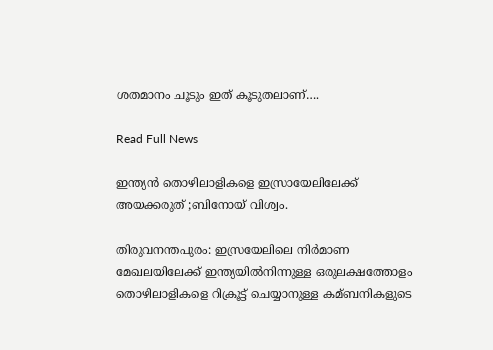ശതമാനം ചൂടും ഇത് കൂടുതലാണ്….

Read Full News

ഇന്ത്യൻ തൊഴിലാളികളെ ഇസ്രായേലിലേക്ക് അയക്കരുത് ;ബിനോയ് വിശ്വം.

തിരുവനന്തപുരം: ഇസ്രയേലിലെ നിര്‍മാണ മേഖലയിലേക്ക് ഇന്ത്യയില്‍നിന്നുള്ള ഒരുലക്ഷത്തോളം തൊഴിലാളികളെ റിക്രൂട്ട് ചെയ്യാനുള്ള കമ്ബനികളുടെ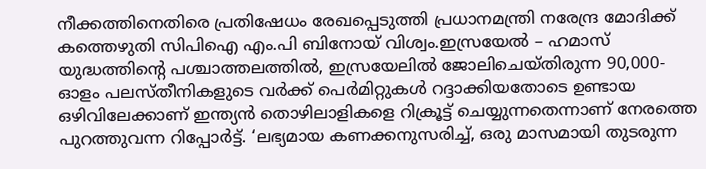നീക്കത്തിനെതിരെ പ്രതിഷേധം രേഖപ്പെടുത്തി പ്രധാനമന്ത്രി നരേന്ദ്ര മോദിക്ക് കത്തെഴുതി സിപിഐ എം.പി ബിനോയ് വിശ്വം.ഇസ്രയേല്‍ – ഹമാസ് യുദ്ധത്തിന്റെ പശ്ചാത്തലത്തില്‍, ഇസ്രയേലില്‍ ജോലിചെയ്തിരുന്ന 90,000-ഓളം പലസ്തീനികളുടെ വര്‍ക്ക് പെര്‍മിറ്റുകള്‍ റദ്ദാക്കിയതോടെ ഉണ്ടായ ഒഴിവിലേക്കാണ് ഇന്ത്യൻ തൊഴിലാളികളെ റിക്രൂട്ട് ചെയ്യുന്നതെന്നാണ് നേരത്തെ പുറത്തുവന്ന റിപ്പോര്‍ട്ട്. ‘ലഭ്യമായ കണക്കനുസരിച്ച്‌, ഒരു മാസമായി തുടരുന്ന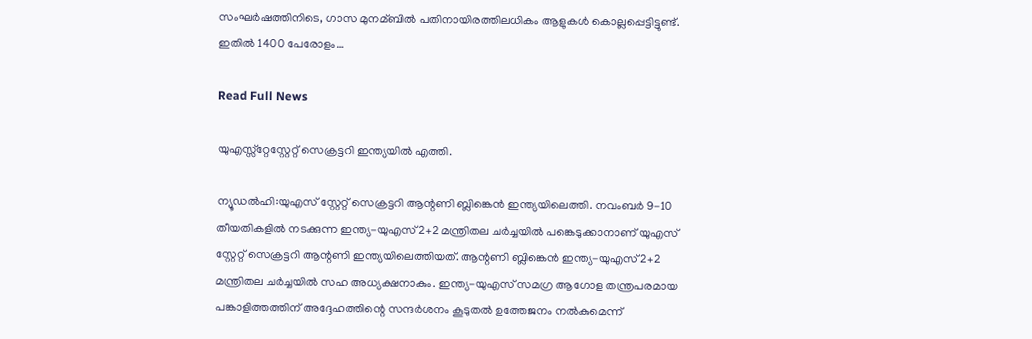സംഘര്‍ഷത്തിനിടെ, ഗാസ മുനമ്ബില്‍ പതിനായിരത്തിലധികം ആളുകള്‍ കൊല്ലപ്പെട്ടിട്ടുണ്ട്. ഇതില്‍ 1400 പേരോളം…

Read Full News

യുഎസ്സ്റ്റേസ്റ്റേറ്റ് സെക്രട്ടറി ഇന്ത്യയിൽ എത്തി.

ന്യൂഡൽഹി:യുഎസ് സ്റ്റേറ്റ് സെക്രട്ടറി ആന്റണി ബ്ലിങ്കെൻ ഇന്ത്യയിലെത്തി. നവംബർ 9-10 തീയതികളിൽ നടക്കുന്ന ഇന്ത്യ-യുഎസ് 2+2 മന്ത്രിതല ചർച്ചയിൽ പങ്കെടുക്കാനാണ് യുഎസ് സ്റ്റേറ്റ് സെക്രട്ടറി ആന്റണി ഇന്ത്യയിലെത്തിയത്. ആന്റണി ബ്ലിങ്കെൻ ഇന്ത്യ-യുഎസ് 2+2 മന്ത്രിതല ചർച്ചയിൽ സഹ അധ്യക്ഷനാകും. ഇന്ത്യ-യുഎസ് സമഗ്ര ആഗോള തന്ത്രപരമായ പങ്കാളിത്തത്തിന് അദ്ദേഹത്തിന്റെ സന്ദർശനം കൂടുതൽ ഉത്തേജനം നൽകുമെന്ന്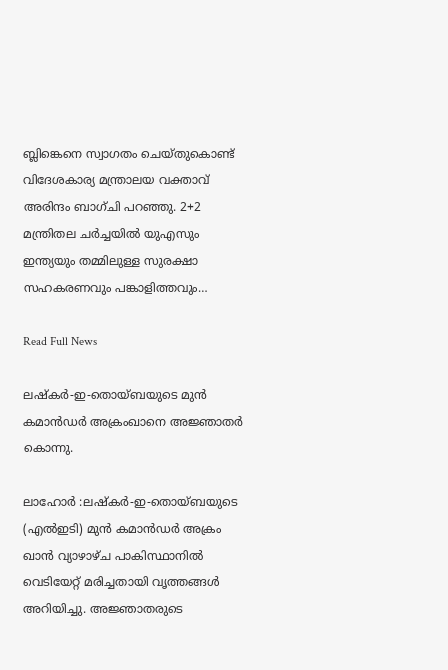ബ്ലിങ്കെനെ സ്വാഗതം ചെയ്തുകൊണ്ട് വിദേശകാര്യ മന്ത്രാലയ വക്താവ് അരിന്ദം ബാഗ്ചി പറഞ്ഞു. 2+2 മന്ത്രിതല ചർച്ചയിൽ യുഎസും ഇന്ത്യയും തമ്മിലുള്ള സുരക്ഷാ സഹകരണവും പങ്കാളിത്തവും…

Read Full News

ലഷ്‌കർ-ഇ-തൊയ്ബയുടെ മുൻ കമാൻഡർ അക്രംഖാനെ അജ്ഞാതർ കൊന്നു.

ലാഹോർ :ലഷ്‌കർ-ഇ-തൊയ്ബയുടെ (എൽഇടി) മുൻ കമാൻഡർ അക്രം ഖാൻ വ്യാഴാഴ്ച പാകിസ്ഥാനിൽ വെടിയേറ്റ് മരിച്ചതായി വൃത്തങ്ങൾ അറിയിച്ചു. അജ്ഞാതരുടെ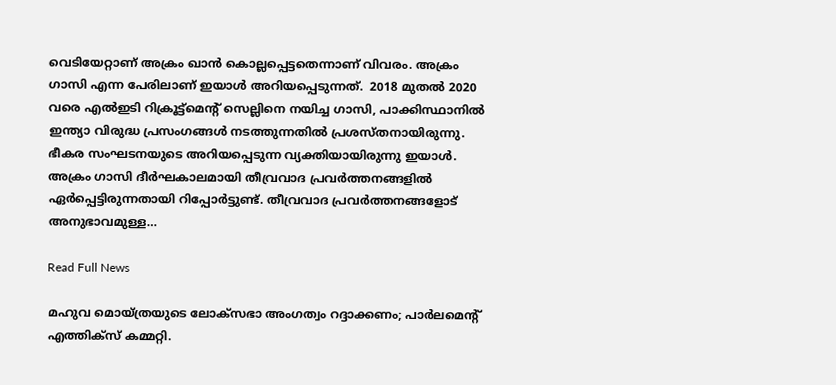വെടിയേറ്റാണ് അക്രം ഖാൻ കൊല്ലപ്പെട്ടതെന്നാണ് വിവരം. അക്രം ഗാസി എന്ന പേരിലാണ് ഇയാൾ അറിയപ്പെടുന്നത്.  2018 മുതൽ 2020 വരെ എൽഇടി റിക്രൂട്ട്‌മെന്റ് സെല്ലിനെ നയിച്ച ഗാസി, പാക്കിസ്ഥാനിൽ ഇന്ത്യാ വിരുദ്ധ പ്രസംഗങ്ങൾ നടത്തുന്നതിൽ പ്രശസ്തനായിരുന്നു. ഭീകര സംഘടനയുടെ അറിയപ്പെടുന്ന വ്യക്തിയായിരുന്നു ഇയാൾ‍. അക്രം ഗാസി ദീർഘകാലമായി തീവ്രവാദ പ്രവർത്തനങ്ങളിൽ ഏർപ്പെട്ടിരുന്നതായി റിപ്പോർട്ടുണ്ട്. തീവ്രവാദ പ്രവർത്തനങ്ങളോട് അനുഭാവമുള്ള…

Read Full News

മഹുവ മൊയ്‌ത്രയുടെ ലോക്‌സഭാ അംഗത്വം റദ്ദാക്കണം; പാർലമെന്റ് എത്തിക്സ് കമ്മറ്റി.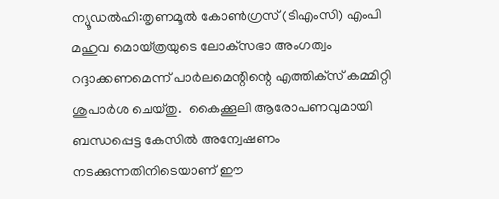ന്യൂഡൽഹി:തൃണമൂൽ കോൺഗ്രസ് (ടിഎംസി) എംപി മഹുവ മൊയ്‌ത്രയുടെ ലോക്‌സഭാ അംഗത്വം റദ്ദാക്കണമെന്ന് പാർലമെന്റിന്റെ എത്തിക്‌സ് കമ്മിറ്റി ശുപാർശ ചെയ്‌തു.  കൈക്കൂലി ആരോപണവുമായി ബന്ധപ്പെട്ട കേസിൽ അന്വേഷണം നടക്കുന്നതിനിടെയാണ് ഈ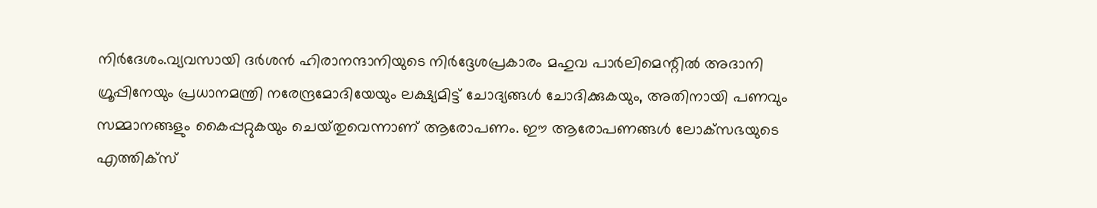നിർദേശം.വ്യവസായി ദർശൻ ഹിരാനന്ദാനിയുടെ നിർദ്ദേശപ്രകാരം മഹുവ പാർലിമെന്റിൽ അദാനി ഗ്രൂപ്പിനേയും പ്രധാനമന്ത്രി നരേന്ദ്രമോദിയേയും ലക്ഷ്യമിട്ട് ചോദ്യങ്ങൾ ചോദിക്കുകയും, അതിനായി പണവും സമ്മാനങ്ങളും കൈപ്പറ്റുകയും ചെയ്‌തുവെന്നാണ് ആരോപണം. ഈ ആരോപണങ്ങൾ ലോക്‌സഭയുടെ എത്തിക്‌സ്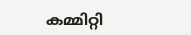കമ്മിറ്റി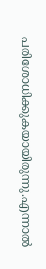പരിശോധിക്കുകയായിരുന്നു.എന്നാൽ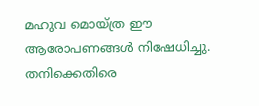മഹുവ മൊയ്ത്ര ഈ ആരോപണങ്ങൾ നിഷേധിച്ചു. തനിക്കെതിരെ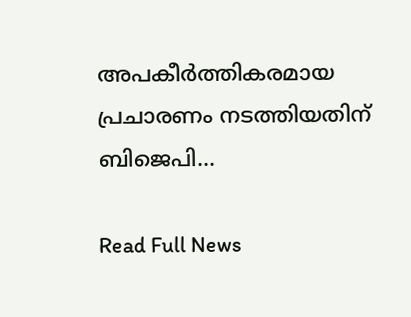അപകീർത്തികരമായ പ്രചാരണം നടത്തിയതിന്  ബിജെപി…

Read Full News